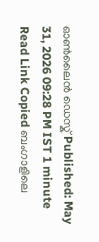ഓൺലൈൻ ഡെസ്ക് Published: May 31, 2026 09:28 PM IST 1 minute Read Link Copied ബംഗാളിലെ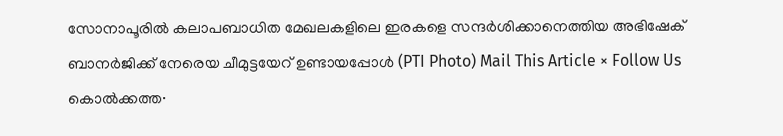സോനാപൂരിൽ കലാപബാധിത മേഖലകളിലെ ഇരകളെ സന്ദർശിക്കാനെത്തിയ അഭിഷേക് ബാനർജിക്ക് നേരെയ ചീമുട്ടയേറ് ഉണ്ടായപ്പോൾ (PTI Photo) Mail This Article × Follow Us കൊൽക്കത്ത∙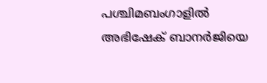പശ്ചിമബംഗാളിൽ അഭിഷേക് ബാനർജിയെ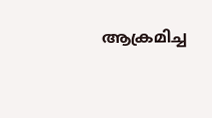ആക്രമിച്ച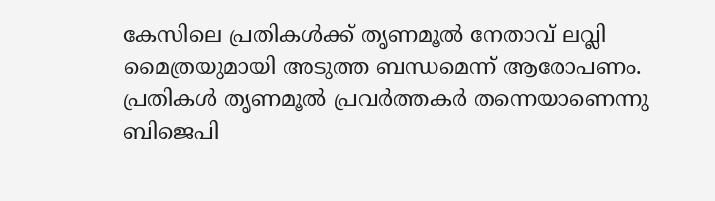കേസിലെ പ്രതികൾക്ക് തൃണമൂൽ നേതാവ് ലവ്ലി മൈത്രയുമായി അടുത്ത ബന്ധമെന്ന് ആരോപണം. പ്രതികൾ തൃണമൂൽ പ്രവർത്തകർ തന്നെയാണെന്നു ബിജെപി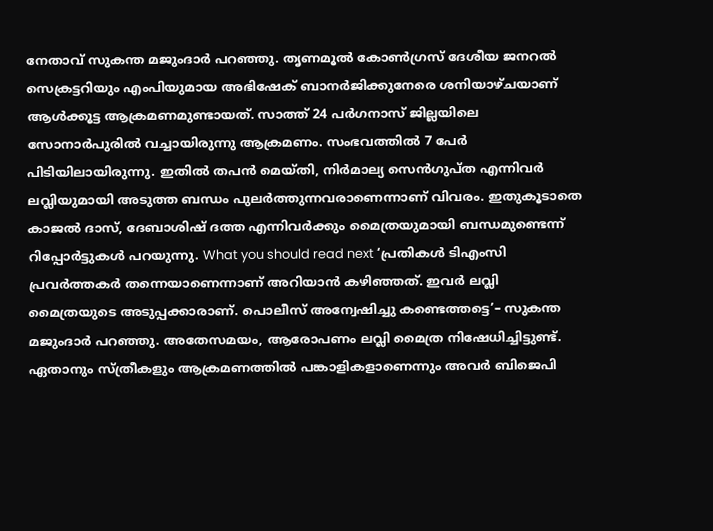നേതാവ് സുകന്ത മജുംദാർ പറഞ്ഞു. തൃണമൂൽ കോൺഗ്രസ് ദേശീയ ജനറൽ സെക്രട്ടറിയും എംപിയുമായ അഭിഷേക് ബാനർജിക്കുനേരെ ശനിയാഴ്ചയാണ് ആൾക്കൂട്ട ആക്രമണമുണ്ടായത്. സാത്ത് 24 പർഗനാസ് ജില്ലയിലെ സോനാർപുരിൽ വച്ചായിരുന്നു ആക്രമണം. സംഭവത്തിൽ 7 പേർ പിടിയിലായിരുന്നു. ഇതിൽ തപൻ മെയ്തി, നിർമാല്യ സെൻഗുപ്ത എന്നിവർ ലവ്ലിയുമായി അടുത്ത ബന്ധം പുലർത്തുന്നവരാണെന്നാണ് വിവരം. ഇതുകൂടാതെ കാജൽ ദാസ്, ദേബാശിഷ് ദത്ത എന്നിവർക്കും മൈത്രയുമായി ബന്ധമുണ്ടെന്ന് റിപ്പോർട്ടുകൾ പറയുന്നു. What you should read next ‘പ്രതികൾ ടിഎംസി പ്രവർത്തകർ തന്നെയാണെന്നാണ് അറിയാൻ കഴിഞ്ഞത്. ഇവർ ലവ്ലി മൈത്രയുടെ അടുപ്പക്കാരാണ്. പൊലീസ് അന്വേഷിച്ചു കണ്ടെത്തട്ടെ’– സുകന്ത മജുംദാർ പറഞ്ഞു. അതേസമയം, ആരോപണം ലവ്ലി മൈത്ര നിഷേധിച്ചിട്ടുണ്ട്. ഏതാനും സ്ത്രീകളും ആക്രമണത്തിൽ പങ്കാളികളാണെന്നും അവർ ബിജെപി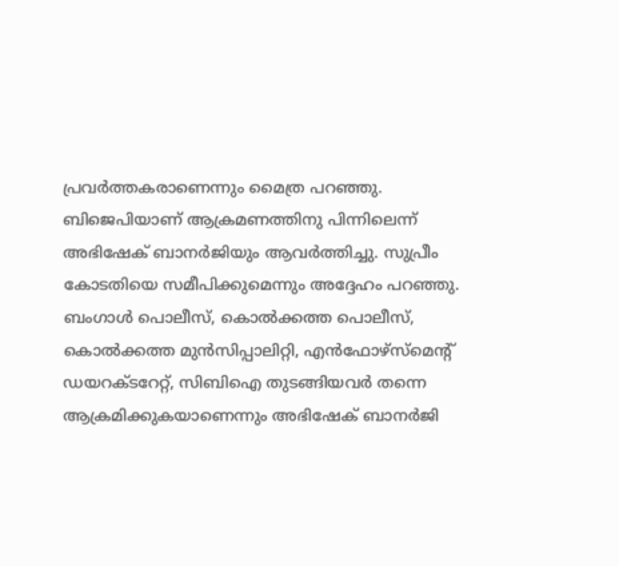പ്രവർത്തകരാണെന്നും മൈത്ര പറഞ്ഞു. ബിജെപിയാണ് ആക്രമണത്തിനു പിന്നിലെന്ന് അഭിഷേക് ബാനർജിയും ആവർത്തിച്ചു. സുപ്രീം കോടതിയെ സമീപിക്കുമെന്നും അദ്ദേഹം പറഞ്ഞു. ബംഗാൾ പൊലീസ്, കൊൽക്കത്ത പൊലീസ്, കൊൽക്കത്ത മുൻസിപ്പാലിറ്റി, എൻഫോഴ്സ്മെന്റ് ഡയറക്ടറേറ്റ്, സിബിഐ തുടങ്ങിയവർ തന്നെ ആക്രമിക്കുകയാണെന്നും അഭിഷേക് ബാനർജി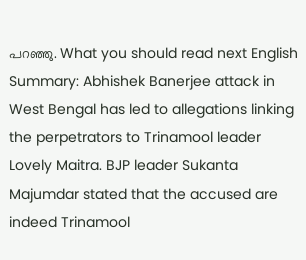പറഞ്ഞു. What you should read next English Summary: Abhishek Banerjee attack in West Bengal has led to allegations linking the perpetrators to Trinamool leader Lovely Maitra. BJP leader Sukanta Majumdar stated that the accused are indeed Trinamool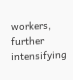workers, further intensifying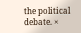the political debate. ×